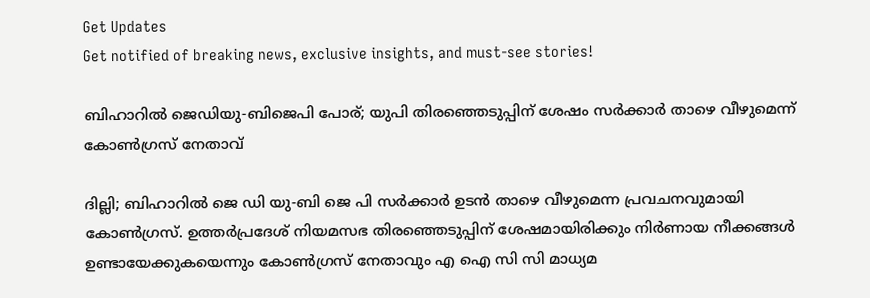Get Updates
Get notified of breaking news, exclusive insights, and must-see stories!

ബിഹാറിൽ ജെഡിയു-ബിജെപി പോര്; യുപി തിരഞ്ഞെടുപ്പിന് ശേഷം സർക്കാർ താഴെ വീഴുമെന്ന് കോൺഗ്രസ് നേതാവ്

ദില്ലി; ബിഹാറിൽ ജെ ഡി യു-ബി ജെ പി സർക്കാർ ഉടൻ താഴെ വീഴുമെന്ന പ്രവചനവുമായി കോൺഗ്രസ്. ഉത്തർപ്രദേശ് നിയമസഭ തിരഞ്ഞെടുപ്പിന് ശേഷമായിരിക്കും നിർണായ നീക്കങ്ങൾ ഉണ്ടായേക്കുകയെന്നും കോൺഗ്രസ് നേതാവും എ ഐ സി സി മാധ്യമ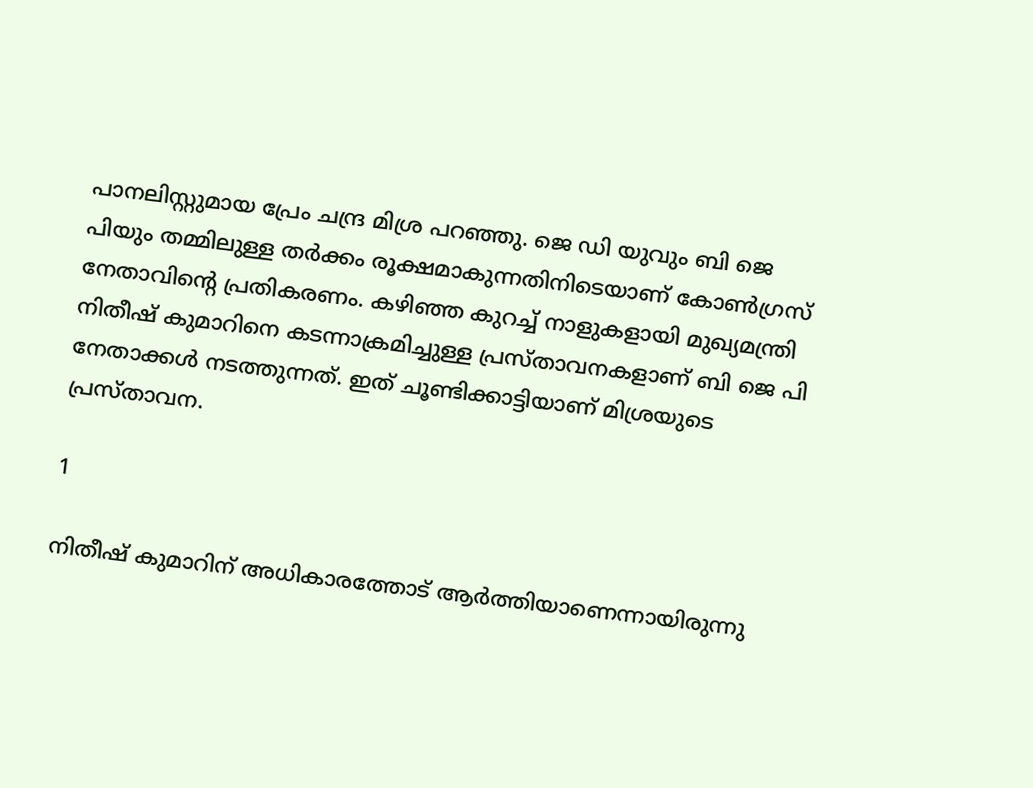പാനലിസ്റ്റുമായ പ്രേം ചന്ദ്ര മിശ്ര പറഞ്ഞു. ജെ ഡി യുവും ബി ജെ പിയും തമ്മിലുള്ള തര്‍ക്കം രൂക്ഷമാകുന്നതിനിടെയാണ് കോൺഗ്രസ് നേതാവിന്റെ പ്രതികരണം. കഴിഞ്ഞ കുറച്ച് നാളുകളായി മുഖ്യമന്ത്രി നിതീഷ് കുമാറിനെ കടന്നാക്രമിച്ചുള്ള പ്രസ്താവനകളാണ് ബി ജെ പി നേതാക്കൾ നടത്തുന്നത്. ഇത് ചൂണ്ടിക്കാട്ടിയാണ് മിശ്രയുടെ പ്രസ്താവന.

1

നിതീഷ് കുമാറിന് അധികാരത്തോട് ആർത്തിയാണെന്നായിരുന്നു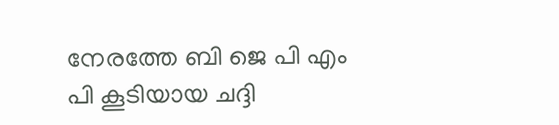നേരത്തേ ബി ജെ പി എം പി കൂടിയായ ചദ്ദി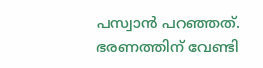പസ്വാൻ പറഞ്ഞത്. ഭരണത്തിന് വേണ്ടി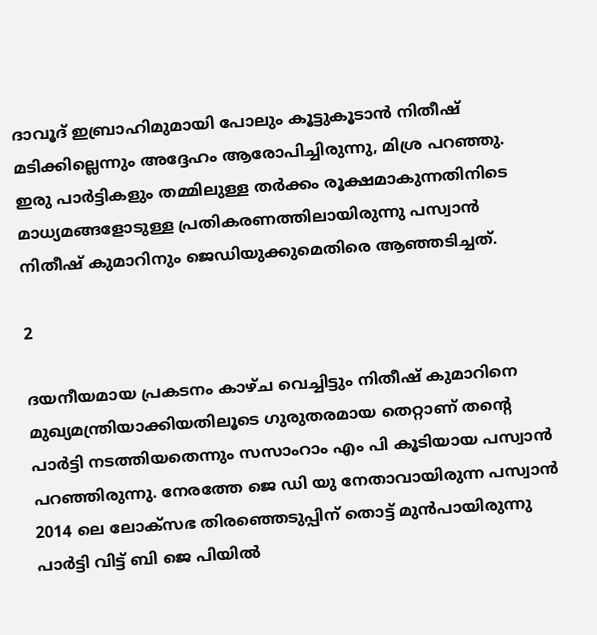ദാവൂദ് ഇബ്രാഹിമുമായി പോലും കൂട്ടുകൂടാൻ നിതീഷ് മടിക്കില്ലെന്നും അദ്ദേഹം ആരോപിച്ചിരുന്നു, മിശ്ര പറഞ്ഞു. ഇരു പാർട്ടികളും തമ്മിലുള്ള തർക്കം രൂക്ഷമാകുന്നതിനിടെ മാധ്യമങ്ങളോടുള്ള പ്രതികരണത്തിലായിരുന്നു പസ്വാൻ നിതീഷ് കുമാറിനും ജെഡിയുക്കുമെതിരെ ആഞ്ഞടിച്ചത്.

2

ദയനീയമായ പ്രകടനം കാഴ്ച വെച്ചിട്ടും നിതീഷ് കുമാറിനെ മുഖ്യമന്ത്രിയാക്കിയതിലൂടെ ഗുരുതരമായ തെറ്റാണ് തന്റെ പാർട്ടി നടത്തിയതെന്നും സസാംറാം എം പി കൂടിയായ പസ്വാൻ പറഞ്ഞിരുന്നു. നേരത്തേ ജെ ഡി യു നേതാവായിരുന്ന പസ്വാൻ 2014 ലെ ലോക്സഭ തിരഞ്ഞെടുപ്പിന് തൊട്ട് മുൻപായിരുന്നു പാർട്ടി വിട്ട് ബി ജെ പിയിൽ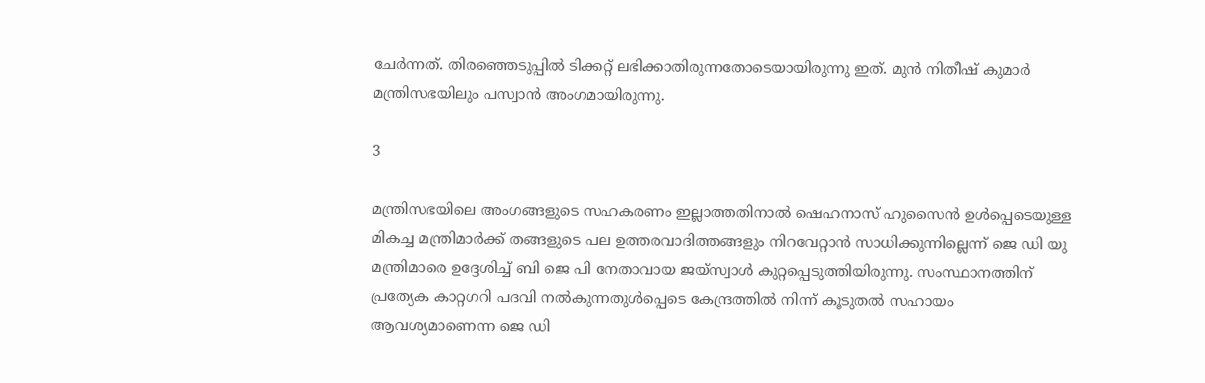ചേർന്നത്. തിരഞ്ഞെടുപ്പിൽ ടിക്കറ്റ് ലഭിക്കാതിരുന്നതോടെയായിരുന്നു ഇത്. മുൻ നിതീഷ് കുമാർ മന്ത്രിസഭയിലും പസ്വാൻ അംഗമായിരുന്നു.

3

മന്ത്രിസഭയിലെ അംഗങ്ങളുടെ സഹകരണം ഇല്ലാത്തതിനാൽ ഷെഹനാസ് ഹുസൈൻ ഉൾപ്പെടെയുള്ള മികച്ച മന്ത്രിമാർക്ക് തങ്ങളുടെ പല ഉത്തരവാദിത്തങ്ങളും നിറവേറ്റാൻ സാധിക്കുന്നില്ലെന്ന് ജെ ഡി യു മന്ത്രിമാരെ ഉദ്ദേശിച്ച് ബി ജെ പി നേതാവായ ജയ്സ്വാൾ കുറ്റപ്പെടുത്തിയിരുന്നു. സംസ്ഥാനത്തിന് പ്രത്യേക കാറ്റഗറി പദവി നൽകുന്നതുൾപ്പെടെ കേന്ദ്രത്തിൽ നിന്ന് കൂടുതൽ സഹായം ആവശ്യമാണെന്ന ജെ ഡി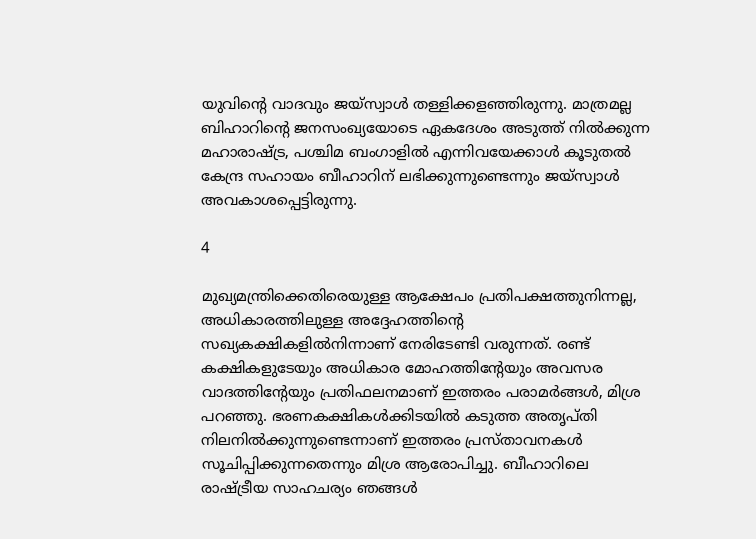യുവിന്റെ വാദവും ജയ്‌സ്വാൾ തള്ളിക്കളഞ്ഞിരുന്നു. മാത്രമല്ല ബിഹാറിന്റെ ജനസംഖ്യയോടെ ഏകദേശം അടുത്ത് നിൽക്കുന്ന മഹാരാഷ്ട്ര, പശ്ചിമ ബംഗാളിൽ എന്നിവയേക്കാൾ കൂടുതൽ കേന്ദ്ര സഹായം ബീഹാറിന് ലഭിക്കുന്നുണ്ടെന്നും ജയ്സ്വാൾ അവകാശപ്പെട്ടിരുന്നു.

4

മുഖ്യമന്ത്രിക്കെതിരെയുള്ള ആക്ഷേപം പ്രതിപക്ഷത്തുനിന്നല്ല, അധികാരത്തിലുള്ള അദ്ദേഹത്തിന്റെ സഖ്യകക്ഷികളിൽനിന്നാണ് നേരിടേണ്ടി വരുന്നത്. രണ്ട് കക്ഷികളുടേയും അധികാര മോഹത്തിന്റേയും അവസര വാദത്തിന്റേയും പ്രതിഫലനമാണ് ഇത്തരം പരാമർങ്ങൾ, മിശ്ര പറഞ്ഞു. ഭരണകക്ഷികൾക്കിടയിൽ കടുത്ത അതൃപ്തി നിലനിൽക്കുന്നുണ്ടെന്നാണ് ഇത്തരം പ്രസ്താവനകൾ സൂചിപ്പിക്കുന്നതെന്നും മിശ്ര ആരോപിച്ചു. ബീഹാറിലെ രാഷ്ട്രീയ സാഹചര്യം ഞങ്ങൾ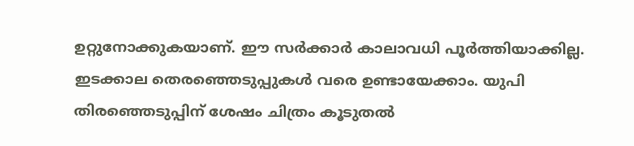ഉറ്റുനോക്കുകയാണ്. ഈ സർക്കാർ കാലാവധി പൂർത്തിയാക്കില്ല. ഇടക്കാല തെരഞ്ഞെടുപ്പുകൾ വരെ ഉണ്ടായേക്കാം. യുപി തിരഞ്ഞെടുപ്പിന് ശേഷം ചിത്രം കൂടുതൽ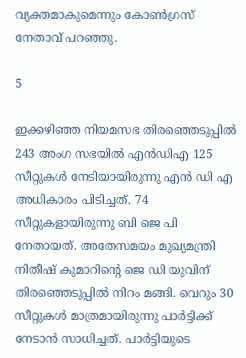വ്യക്തമാകുമെന്നും കോൺഗ്രസ് നേതാവ് പറഞ്ഞു.

5

ഇക്കഴിഞ്ഞ നിയമസഭ തിരഞ്ഞെടുപ്പിൽ 243 അംഗ സഭയിൽ എൻഡിഎ 125 സീറ്റുകൾ നേടിയായിരുന്നു എൻ ഡി എ അധികാരം പിടിച്ചത്. 74 സീറ്റുകളായിരുന്നു ബി ജെ പി നേതായത്. അതേസമയം മുഖ്യമന്ത്രി നിതീഷ് കുമാറിന്റെ ജെ ഡി യുവിന് തിരഞ്ഞെടുപ്പിൽ നിറം മങ്ങി. വെറും 30 സീറ്റുകൾ മാത്രമായിരുന്നു പാർട്ടിക്ക് നേടാൻ സാധിച്ചത്. പാർട്ടിയുടെ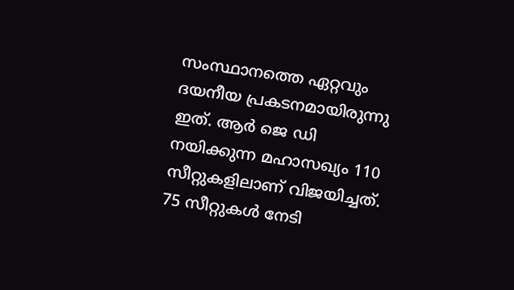സംസ്ഥാനത്തെ ഏറ്റവും ദയനീയ പ്രകടനമായിരുന്നു ഇത്. ആർ ജെ ഡി നയിക്കുന്ന മഹാസഖ്യം 110 സീറ്റുകളിലാണ് വിജയിച്ചത്. 75 സീറ്റുകൾ നേടി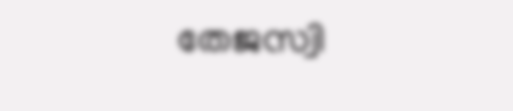തേജസ്വി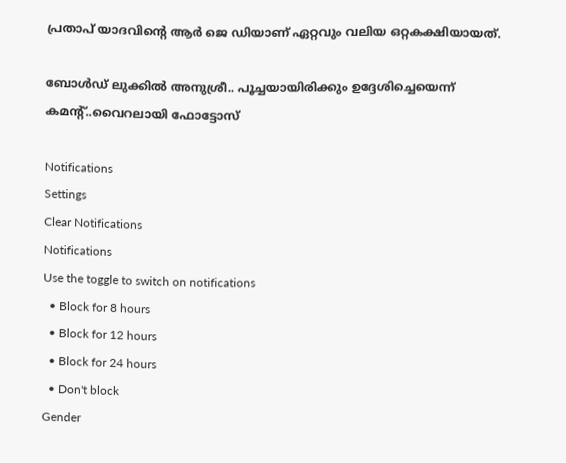പ്രതാപ് യാദവിന്റെ ആർ ജെ ഡിയാണ് ഏറ്റവും വലിയ ഒറ്റകക്ഷിയായത്.

ബോൾഡ് ലുക്കിൽ അനുശ്രീ.. പൂച്ചയായിരിക്കും ഉദ്ദേശിച്ചെയെന്ന് കമന്റ്..വൈറലായി ഫോട്ടോസ്

Notifications
Settings
Clear Notifications
Notifications
Use the toggle to switch on notifications
  • Block for 8 hours
  • Block for 12 hours
  • Block for 24 hours
  • Don't block
Gender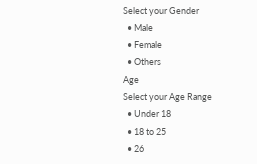Select your Gender
  • Male
  • Female
  • Others
Age
Select your Age Range
  • Under 18
  • 18 to 25
  • 26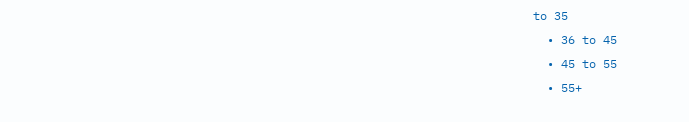to 35
  • 36 to 45
  • 45 to 55
  • 55+